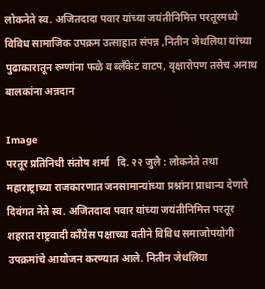लोकनेते स्व. अजितदादा पवार यांच्या जयंतीनिमित्त परतूरमध्ये विविध सामाजिक उपक्रम उत्साहात संपन्न ,नितीन जेथलिया यांच्या पुढाकारातून रुग्णांना फळे व ब्लँकेट वाटप, वृक्षारोपण तसेच अनाथ बालकांना अन्नदान

Image
परतूर प्रतिनिधी संतोष शर्मा   दि. २२ जुलै : लोकनेते तथा महाराष्ट्राच्या राजकारणात जनसामान्यांच्या प्रश्नांना प्राधान्य देणारे दिवंगत नेते स्व. अजितदादा पवार यांच्या जयंतीनिमित्त परतूर शहरात राष्ट्रवादी काँग्रेस पक्षाच्या वतीने विविध समाजोपयोगी उपक्रमांचे आयोजन करण्यात आले. नितीन जेथलिया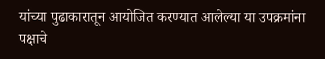यांच्या पुढाकारातून आयोजित करण्यात आलेल्या या उपक्रमांना पक्षाचे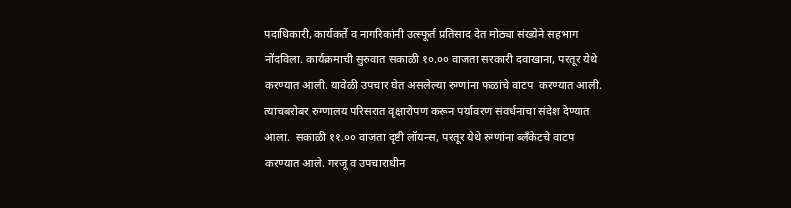पदाधिकारी, कार्यकर्ते व नागरिकांनी उत्स्फूर्त प्रतिसाद देत मोठ्या संख्येने सहभाग नोंदविला. कार्यक्रमाची सुरुवात सकाळी १०.०० वाजता सरकारी दवाखाना, परतूर येथे करण्यात आली. यावेळी उपचार घेत असलेल्या रुग्णांना फळांचे वाटप  करण्यात आली. त्याचबरोबर रुग्णालय परिसरात वृक्षारोपण करून पर्यावरण संवर्धनाचा संदेश देण्यात आला.  सकाळी ११.०० वाजता दृष्टी लॉयन्स, परतूर येथे रुग्णांना ब्लँकेटचे वाटप करण्यात आले. गरजू व उपचाराधीन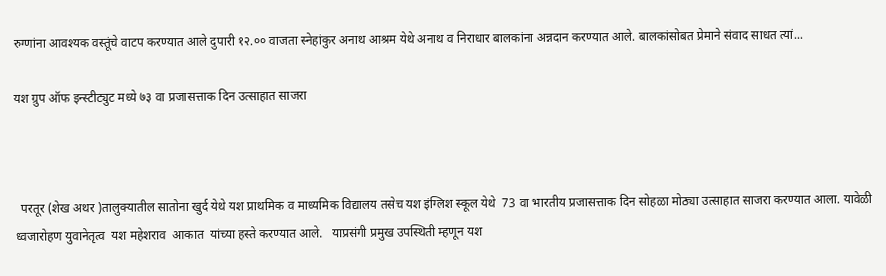रुग्णांना आवश्यक वस्तूंचे वाटप करण्यात आले दुपारी १२.०० वाजता स्नेहांकुर अनाथ आश्रम येथे अनाथ व निराधार बालकांना अन्नदान करण्यात आले. बालकांसोबत प्रेमाने संवाद साधत त्यां...

यश ग्रुप ऑफ इन्स्टीट्युट मध्ये ७३ वा प्रजासत्ताक दिन उत्साहात साजरा



  परतूर (शेख अथर )तालुक्यातील सातोना खुर्द येथे यश प्राथमिक व माध्यमिक विद्यालय तसेच यश इंग्लिश स्कूल येथे  73 वा भारतीय प्रजासत्ताक दिन सोहळा मोठ्या उत्साहात साजरा करण्यात आला. यावेळी ध्वजारोहण युवानेतृत्व  यश महेशराव  आकात  यांच्या हस्ते करण्यात आले.   याप्रसंगी प्रमुख उपस्थिती म्हणून यश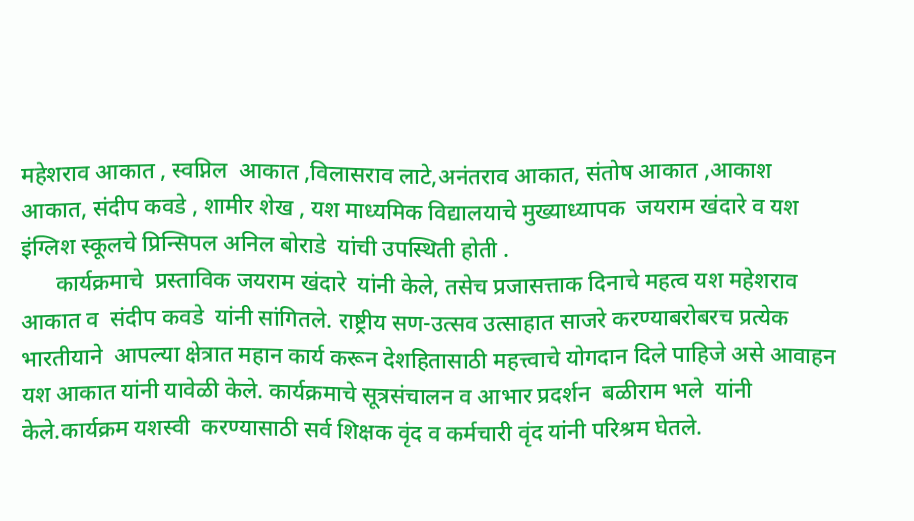महेशराव आकात , स्वप्निल  आकात ,विलासराव लाटे,अनंतराव आकात, संतोष आकात ,आकाश आकात, संदीप कवडे , शामीर शेख , यश माध्यमिक विद्यालयाचे मुख्याध्यापक  जयराम खंदारे व यश इंग्लिश स्कूलचे प्रिन्सिपल अनिल बोराडे  यांची उपस्थिती होती .
      कार्यक्रमाचे  प्रस्ताविक जयराम खंदारे  यांनी केले, तसेच प्रजासत्ताक दिनाचे महत्व यश महेशराव आकात व  संदीप कवडे  यांनी सांगितले. राष्ट्रीय सण-उत्सव उत्साहात साजरे करण्याबरोबरच प्रत्येक भारतीयाने  आपल्या क्षेत्रात महान कार्य करून देशहितासाठी महत्त्वाचे योगदान दिले पाहिजे असे आवाहन यश आकात यांनी यावेळी केले. कार्यक्रमाचे सूत्रसंचालन व आभार प्रदर्शन  बळीराम भले  यांनी केले.कार्यक्रम यशस्वी  करण्यासाठी सर्व शिक्षक वृंद व कर्मचारी वृंद यांनी परिश्रम घेतले.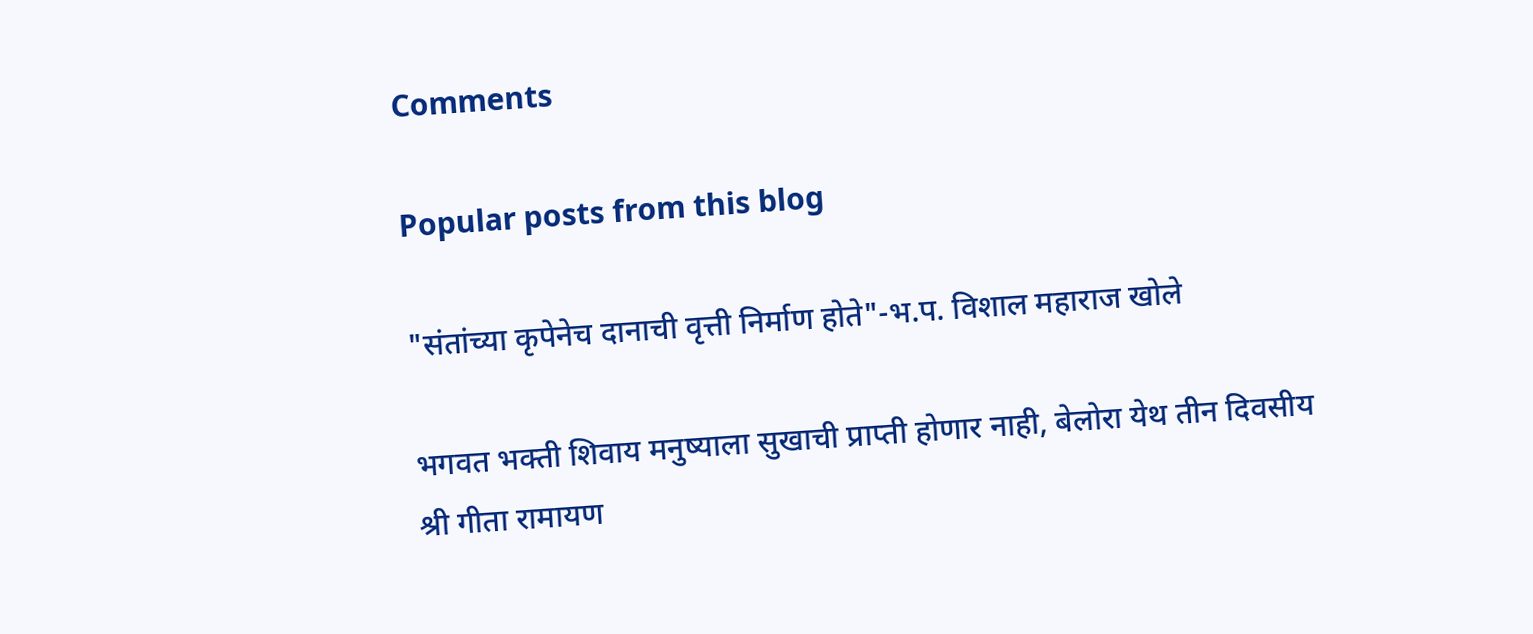Comments

Popular posts from this blog

"संतांच्या कृपेनेच दानाची वृत्ती निर्माण होते"-भ.प. विशाल महाराज खोले

भगवत भक्ती शिवाय मनुष्याला सुखाची प्राप्ती होणार नाही, बेलोरा येथ तीन दिवसीय श्री गीता रामायण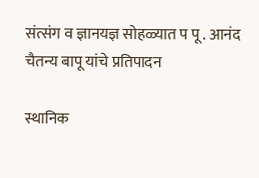संत्संग व ज्ञानयज्ञ सोहळ्यात प पू . आनंद चैतन्य बापू यांचे प्रतिपादन

स्थानिक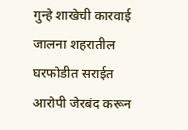गुन्हे शाखेची कारवाई जालना शहरातील घरफोडीत सराईत आरोपी जेरबंद करून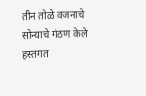तीन तोळे वजनाचे सोन्याचे गंठण केले हस्तगत